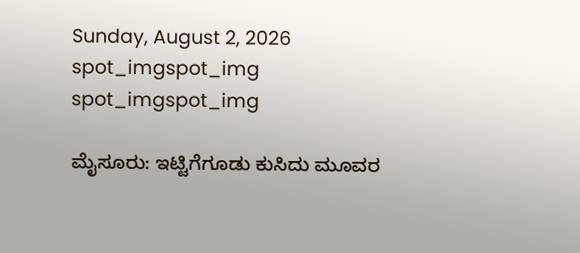Sunday, August 2, 2026
spot_imgspot_img
spot_imgspot_img

ಮೈಸೂರು: ಇಟ್ಟಿಗೆಗೂಡು ಕುಸಿದು ಮೂವರ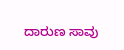ದಾರುಣ ಸಾವು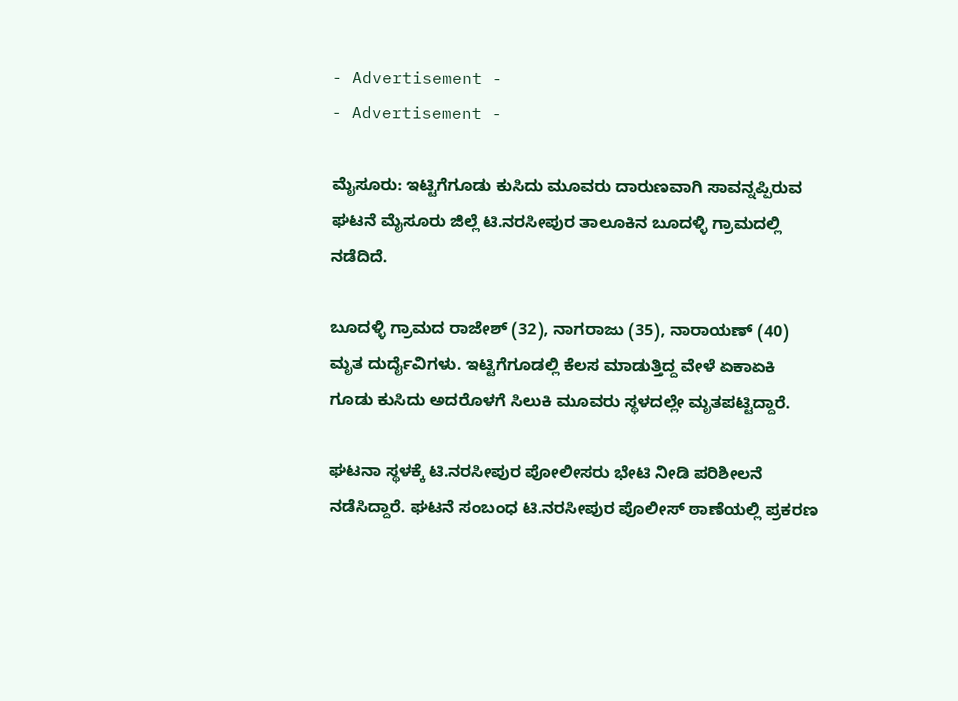- Advertisement -
- Advertisement -

ಮೈಸೂರು: ಇಟ್ಟಿಗೆಗೂಡು ಕುಸಿದು ಮೂವರು ದಾರುಣವಾಗಿ ಸಾವನ್ನಪ್ಪಿರುವ ಘಟನೆ ಮೈಸೂರು ಜಿಲ್ಲೆ ಟಿ.ನರಸೀಪುರ ತಾಲೂಕಿನ ಬೂದಳ್ಳಿ ಗ್ರಾಮದಲ್ಲಿ ನಡೆದಿದೆ.

ಬೂದಳ್ಳಿ ಗ್ರಾಮದ ರಾಜೇಶ್ (32), ನಾಗರಾಜು (35), ನಾರಾಯಣ್ (40) ಮೃತ ದುರ್ದೈವಿಗಳು. ಇಟ್ಟಿಗೆಗೂಡಲ್ಲಿ ಕೆಲಸ ಮಾಡುತ್ತಿದ್ದ ವೇಳೆ ಏಕಾಏಕಿ ಗೂಡು ಕುಸಿದು ಅದರೊಳಗೆ ಸಿಲುಕಿ ಮೂವರು ಸ್ಥಳದಲ್ಲೇ ಮೃತಪಟ್ಟಿದ್ದಾರೆ.

ಘಟನಾ ಸ್ಥಳಕ್ಕೆ ಟಿ.ನರಸೀಪುರ ಪೋಲೀಸರು ಭೇಟಿ ನೀಡಿ ಪರಿಶೀಲನೆ ನಡೆಸಿದ್ದಾರೆ. ಘಟನೆ ಸಂಬಂಧ ಟಿ.ನರಸೀಪುರ ಪೊಲೀಸ್ ಠಾಣೆಯಲ್ಲಿ ಪ್ರಕರಣ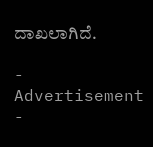ದಾಖಲಾಗಿದೆ.

- Advertisement -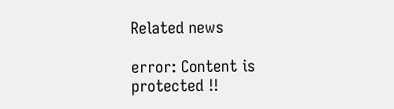Related news

error: Content is protected !!